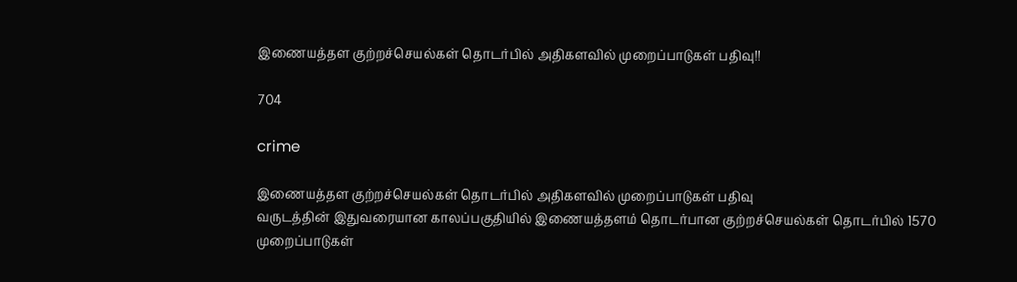இணையத்தள குற்றச்செயல்கள் தொடர்பில் அதிகளவில் முறைப்பாடுகள் பதிவு!!

704

crime

இணையத்தள குற்றச்செயல்கள் தொடர்பில் அதிகளவில் முறைப்பாடுகள் பதிவு
வருடத்தின் இதுவரையான காலப்பகுதியில் இணையத்தளம் தொடர்பான குற்றச்செயல்கள் தொடர்பில் 1570 முறைப்பாடுகள்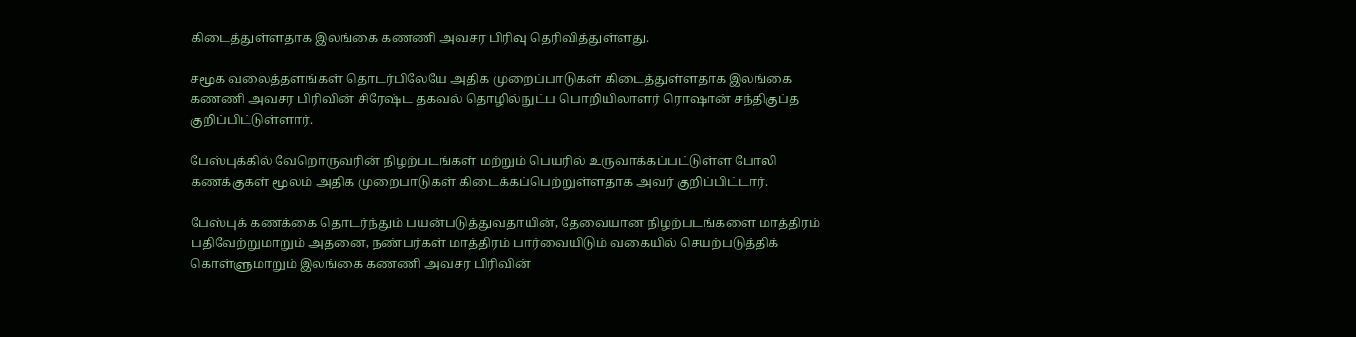கிடைத்துள்ளதாக இலங்கை கணணி அவசர பிரிவு தெரிவித்துள்ளது.

சமூக வலைத்தளங்கள் தொடர்பிலேயே அதிக முறைப்பாடுகள் கிடைத்துள்ளதாக இலங்கை கணணி அவசர பிரிவின் சிரேஷ்ட தகவல் தொழில்நுட்ப பொறியிலாளர் ரொஷான் சந்திகுப்த குறிப்பிட்டுள்ளார்.

பேஸ்புக்கில் வேறொருவரின் நிழற்படங்கள் மற்றும் பெயரில் உருவாக்கப்பட்டுள்ள போலி கணக்குகள் மூலம் அதிக முறைபாடுகள் கிடைக்கப்பெற்றுள்ளதாக அவர் குறிப்பிட்டார்.

பேஸ்புக் கணக்கை தொடர்ந்தும் பயன்படுத்துவதாயின், தேவையான நிழற்படங்களை மாத்திரம் பதிவேற்றுமாறும் அதனை, நண்பர்கள் மாத்திரம் பார்வையிடும் வகையில் செயற்படுத்திக் கொள்ளுமாறும் இலங்கை கணணி அவசர பிரிவின்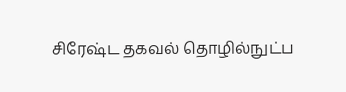சிரேஷ்ட தகவல் தொழில்நுட்ப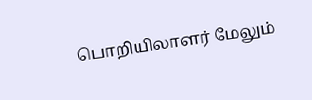பொறியிலாளர் மேலும்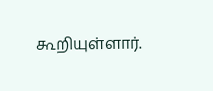கூறியுள்ளார்.